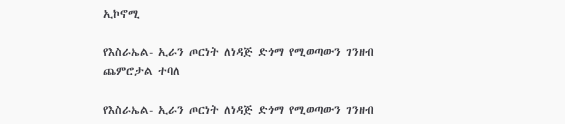ኢኮኖሚ

የእስራኤል- ኢራን ጦርነት ለነዳጅ ድጎማ የሚወጣውን ገንዘብ ጨምሮታል ተባለ

የእስራኤል- ኢራን ጦርነት ለነዳጅ ድጎማ የሚወጣውን ገንዘብ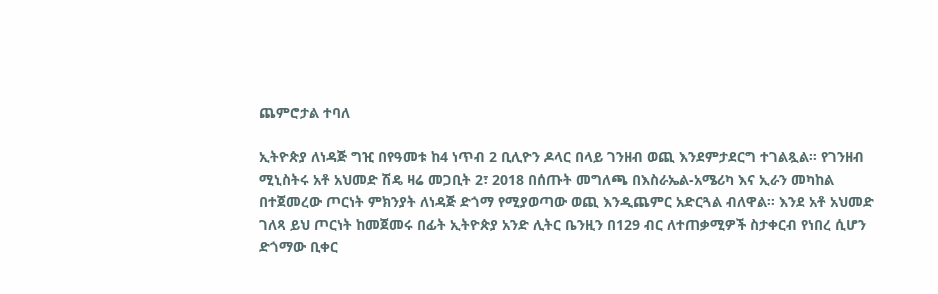ጨምሮታል ተባለ

ኢትዮጵያ ለነዳጅ ግዢ በየዓመቱ ከ4 ነጥብ 2 ቢሊዮን ዶላር በላይ ገንዘብ ወጪ እንደምታደርግ ተገልጿል፡፡ የገንዘብ ሚኒስትሩ አቶ አህመድ ሽዴ ዛሬ መጋቢት 2፣ 2018 በሰጡት መግለጫ በእስራኤል-አሜሪካ እና ኢራን መካከል በተጀመረው ጦርነት ምክንያት ለነዳጅ ድጎማ የሚያወጣው ወጪ እንዲጨምር አድርጓል ብለዋል፡፡ እንደ አቶ አህመድ ገለጻ ይህ ጦርነት ከመጀመሩ በፊት ኢትዮጵያ አንድ ሊትር ቤንዚን በ129 ብር ለተጠቃሚዎች ስታቀርብ የነበረ ሲሆን ድጎማው ቢቀር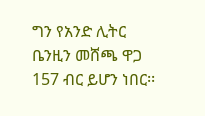ግን የአንድ ሊትር ቤንዚን መሸጫ ዋጋ 157 ብር ይሆን ነበር፡፡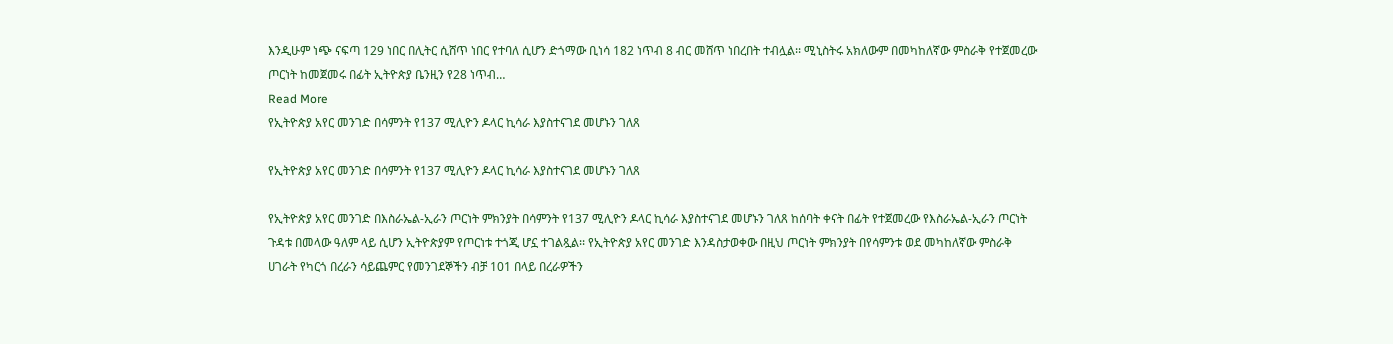እንዲሁም ነጭ ናፍጣ 129 ነበር በሊትር ሲሸጥ ነበር የተባለ ሲሆን ድጎማው ቢነሳ 182 ነጥብ 8 ብር መሸጥ ነበረበት ተብሏል፡፡ ሚኒስትሩ አክለውም በመካከለኛው ምስራቅ የተጀመረው ጦርነት ከመጀመሩ በፊት ኢትዮጵያ ቤንዚን የ28 ነጥብ…
Read More
የኢትዮጵያ አየር መንገድ በሳምንት የ137 ሚሊዮን ዶላር ኪሳራ እያስተናገደ መሆኑን ገለጸ

የኢትዮጵያ አየር መንገድ በሳምንት የ137 ሚሊዮን ዶላር ኪሳራ እያስተናገደ መሆኑን ገለጸ

የኢትዮጵያ አየር መንገድ በእስራኤል-ኢራን ጦርነት ምክንያት በሳምንት የ137 ሚሊዮን ዶላር ኪሳራ እያስተናገደ መሆኑን ገለጸ ከሰባት ቀናት በፊት የተጀመረው የእስራኤል-ኢራን ጦርነት ጉዳቱ በመላው ዓለም ላይ ሲሆን ኢትዮጵያም የጦርነቱ ተጎጂ ሆኗ ተገልጿል፡፡ የኢትዮጵያ አየር መንገድ እንዳስታወቀው በዚህ ጦርነት ምክንያት በየሳምንቱ ወደ መካከለኛው ምስራቅ ሀገራት የካርጎ በረራን ሳይጨምር የመንገደኞችን ብቻ 101 በላይ በረራዎችን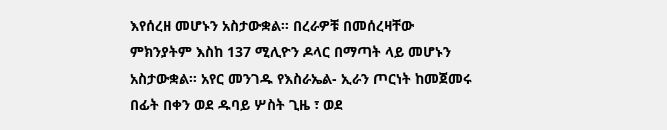እየሰረዘ መሆኑን አስታውቋል፡፡ በረራዎቹ በመሰረዛቸው ምክንያትም እስከ 137 ሚሊዮን ዶላር በማጣት ላይ መሆኑን አስታውቋል፡፡ አየር መንገዱ የእስራኤል- ኢራን ጦርነት ከመጀመሩ በፊት በቀን ወደ ዱባይ ሦስት ጊዜ ፣ ወደ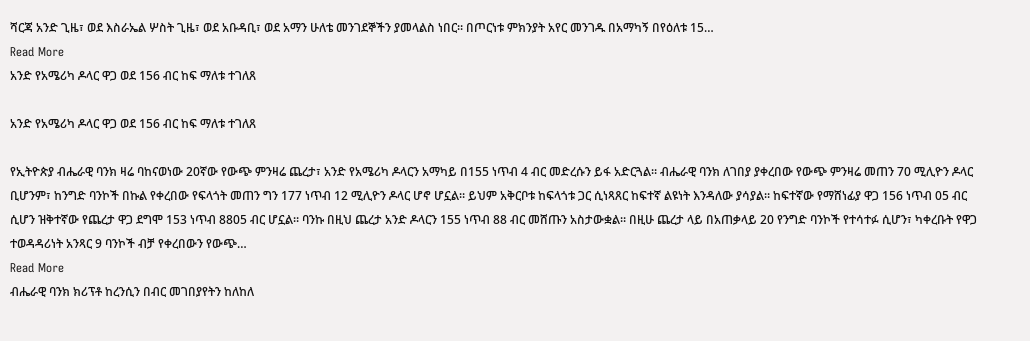ሻርጃ አንድ ጊዜ፣ ወደ እስራኤል ሦስት ጊዜ፣ ወደ አቡዳቢ፣ ወደ አማን ሁለቴ መንገደኞችን ያመላልስ ነበር። በጦርነቱ ምክንያት አየር መንገዱ በአማካኝ በየዕለቱ 15…
Read More
አንድ የአሜሪካ ዶላር ዋጋ ወደ 156 ብር ከፍ ማለቱ ተገለጸ

አንድ የአሜሪካ ዶላር ዋጋ ወደ 156 ብር ከፍ ማለቱ ተገለጸ

የኢትዮጵያ ብሔራዊ ባንክ ዛሬ ባከናወነው 20ኛው የውጭ ምንዛሬ ጨረታ፣ አንድ የአሜሪካ ዶላርን አማካይ በ155 ነጥብ 4 ብር መድረሱን ይፋ አድርጓል። ብሔራዊ ባንክ ለገበያ ያቀረበው የውጭ ምንዛሬ መጠን 70 ሚሊዮን ዶላር ቢሆንም፣ ከንግድ ባንኮች በኩል የቀረበው የፍላጎት መጠን ግን 177 ነጥብ 12 ሚሊዮን ዶላር ሆኖ ሆኗል። ይህም አቅርቦቱ ከፍላጎቱ ጋር ሲነጻጸር ከፍተኛ ልዩነት እንዳለው ያሳያል። ከፍተኛው የማሸነፊያ ዋጋ 156 ነጥብ 05 ብር ሲሆን ዝቅተኛው የጨረታ ዋጋ ደግሞ 153 ነጥብ 8805 ብር ሆኗል። ባንኩ በዚህ ጨረታ አንድ ዶላርን 155 ነጥብ 88 ብር መሸጡን አስታውቋል። በዚሁ ጨረታ ላይ በአጠቃላይ 20 የንግድ ባንኮች የተሳተፉ ሲሆን፣ ካቀረቡት የዋጋ ተወዳዳሪነት አንጻር 9 ባንኮች ብቻ የቀረበውን የውጭ…
Read More
ብሔራዊ ባንክ ክሪፕቶ ከረንሲን በብር መገበያየትን ከለከለ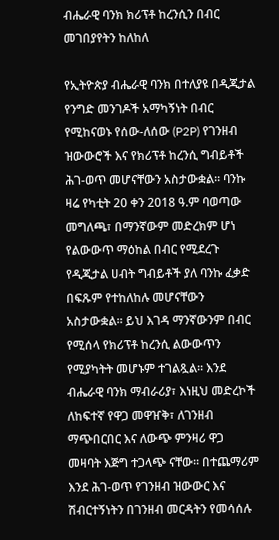ብሔራዊ ባንክ ክሪፕቶ ከረንሲን በብር መገበያየትን ከለከለ

የኢትዮጵያ ብሔራዊ ባንክ በተለያዩ በዲጂታል የንግድ መንገዶች አማካኝነት በብር የሚከናወኑ የሰው-ለሰው (P2P) የገንዘብ ዝውውሮች እና የክሪፕቶ ከረንሲ ግብይቶች ሕገ-ወጥ መሆናቸውን አስታውቋል። ባንኩ ዛሬ የካቲት 20 ቀን 2018 ዓ.ም ባወጣው መግለጫ፣ በማንኛውም መድረክም ሆነ የልውውጥ ማዕከል በብር የሚደረጉ የዲጂታል ሀብት ግብይቶች ያለ ባንኩ ፈቃድ በፍጹም የተከለከሉ መሆናቸውን አስታውቋል። ይህ እገዳ ማንኛውንም በብር የሚሰላ የክሪፕቶ ከረንሲ ልውውጥን የሚያካትት መሆኑም ተገልጿል። እንደ ብሔራዊ ባንክ ማብራሪያ፣ እነዚህ መድረኮች ለከፍተኛ የዋጋ መዋዠቅ፣ ለገንዘብ ማጭበርበር እና ለውጭ ምንዛሪ ዋጋ መዛባት እጅግ ተጋላጭ ናቸው። በተጨማሪም እንደ ሕገ-ወጥ የገንዘብ ዝውውር እና ሽብርተኝነትን በገንዘብ መርዳትን የመሳሰሉ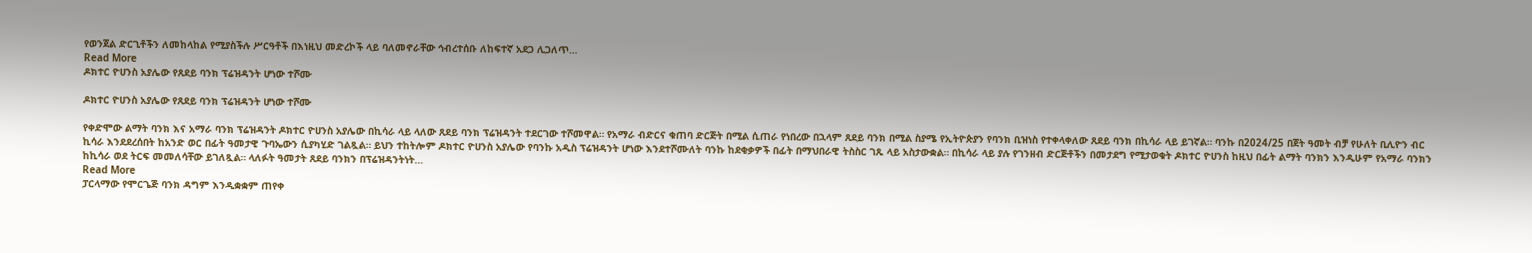የወንጀል ድርጊቶችን ለመከላከል የሚያስችሉ ሥርዓቶች በእነዚህ መድረኮች ላይ ባለመኖራቸው ኅብረተሰቡ ለከፍተኛ አደጋ ሊጋለጥ…
Read More
ዶክተር ዮሀንስ አያሌው የጸደይ ባንክ ፕሬዝዳንት ሆነው ተሾሙ

ዶክተር ዮሀንስ አያሌው የጸደይ ባንክ ፕሬዝዳንት ሆነው ተሾሙ

የቀድሞው ልማት ባንክ እና አማራ ባንክ ፕሬዝዳንት ዶክተር ዮሀንስ አያሌው በኪሳራ ላይ ላለው ጸደይ ባንክ ፕሬዝዳንት ተደርገው ተሾመዋል። የአማራ ብድርና ቁጠባ ድርጅት በሚል ሲጠራ የነበረው በኋላም ጸደይ ባንክ በሚል ስያሜ የኢትዮጵያን የባንክ ቢዝነስ የተቀላቀለው ጸደይ ባንክ በኪሳራ ላይ ይገኛል። ባንኩ በ2024/25 በጀት ዓመት ብቻ የሁለት ቢሊዮን ብር ኪሳራ እንደደረሰበት ከአንድ ወር በፊት ዓመታዊ ጉባኤውን ሲያካሂድ ገልጿል። ይህን ተከትሎም ዶክተር ዮሀንስ አያሌው የባንኩ አዲስ ፕሬዝዳንት ሆነው እንደተሾሙለት ባንኩ ከደቂቃዎች በፊት በማህበራዊ ትስስር ገጹ ላይ አስታውቋል። በኪሳራ ላይ ያሉ የገንዘብ ድርጅቶችን በመታደግ የሚታወቁት ዶክተር ዮሀንስ ከዚህ በፊት ልማት ባንክን እንዲሁም የአማራ ባንክን ከኪሳራ ወደ ትርፍ መመለሳቸው ይገለጿል። ላለፉት ዓመታት ጸደይ ባንክን በፕሬዝዳንትነት…
Read More
ፓርላማው የሞርጌጅ ባንክ ዳግም እንዲቋቋም ጠየቀ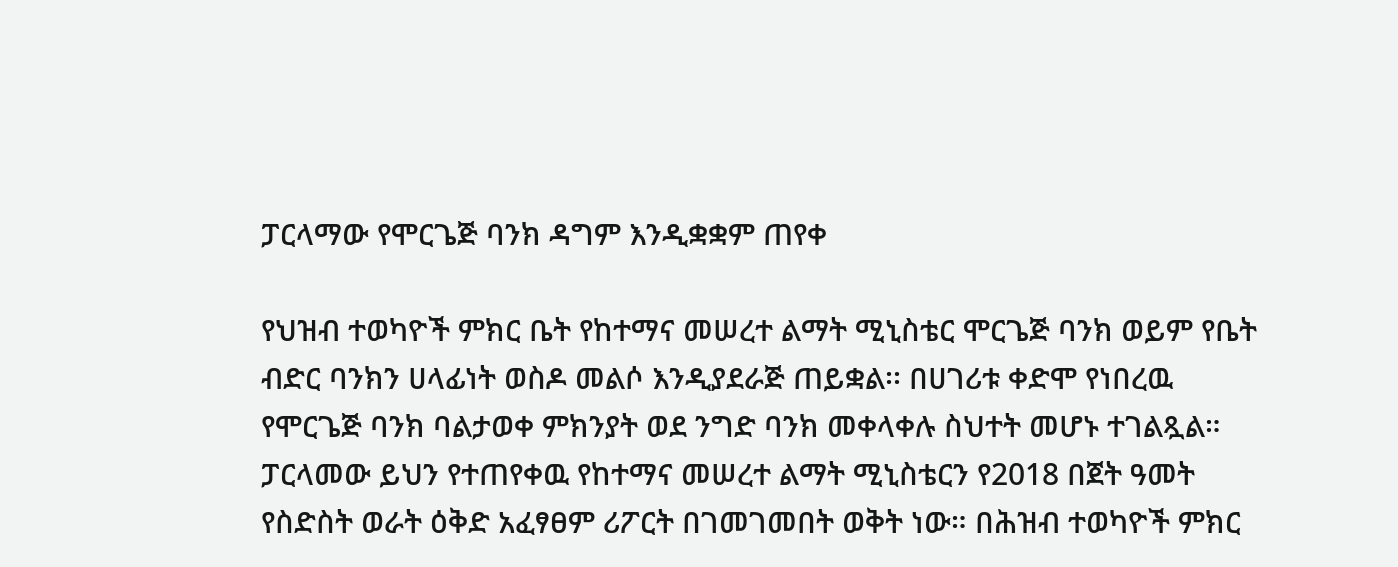ፓርላማው የሞርጌጅ ባንክ ዳግም እንዲቋቋም ጠየቀ

የህዝብ ተወካዮች ምክር ቤት የከተማና መሠረተ ልማት ሚኒስቴር ሞርጌጅ ባንክ ወይም የቤት ብድር ባንክን ሀላፊነት ወስዶ መልሶ እንዲያደራጅ ጠይቋል፡፡ በሀገሪቱ ቀድሞ የነበረዉ የሞርጌጅ ባንክ ባልታወቀ ምክንያት ወደ ንግድ ባንክ መቀላቀሉ ስህተት መሆኑ ተገልጿል። ፓርላመው ይህን የተጠየቀዉ የከተማና መሠረተ ልማት ሚኒስቴርን የ2018 በጀት ዓመት የስድስት ወራት ዕቅድ አፈፃፀም ሪፖርት በገመገመበት ወቅት ነው። በሕዝብ ተወካዮች ምክር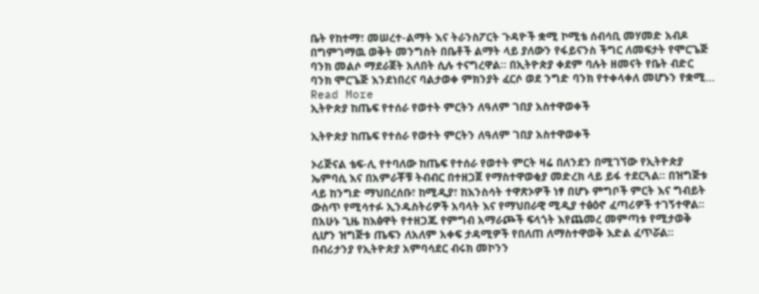ቤት የከተማ፣ መሠረተ-ልማት እና ትራንስፖርት ጉዳዮች ቋሚ ኮሚቴ ሰብሳቢ መሃመድ አብዶ በግምገማዉ ወቅት መንግስት በቤቶች ልማት ላይ ያለውን የፋይናንስ ችግር ለመፍታት የሞርጌጅ ባንክ መልሶ ማደራጀት አለበት ሲሉ ተናግረዋል። በኢትዮጵያ ቀደም ባሉት ዘመናት የቤት ብድር ባንክ ሞርጌጅ እንደነበረና ባልታወቀ ምክንያት ፈርሶ ወደ ንግድ ባንክ የተቀላቀለ መሆኑን የቋሚ…
Read More
ኢትዮጵያ ከጤፍ የተሰራ የወተት ምርትን ለዓለም ገበያ አስተዋወቀች

ኢትዮጵያ ከጤፍ የተሰራ የወተት ምርትን ለዓለም ገበያ አስተዋወቀች

ኦሪጅናል ቴፍ-ሊ የተባለው ከጤፍ የተሰራ የወተት ምርት ዛሬ በለንደን በሚገኘው የኢትዮጵያ ኤምባሲ እና በአምራቾቹ ትብብር በተዘጋጀ የማስተዋወቂያ መድረክ ላይ ይፋ ተደርጓል፡፡ በዝግጅቱ ላይ ከንግድ ማህበረሰቡ፣ ከሚዲያ፣ ከእንስሳት ተዋጽኦዎች ነፃ በሆኑ ምግቦች ምርት እና ግብይት ውስጥ የሚሳተፉ ኢንዱስትሪዎች አባላት እና የማህበራዊ ሚዲያ ተፅዕኖ ፈጣሪዎች ተገኝተዋል፡፡ በአሁኑ ጊዜ ከእፅዋት የተዘጋጁ የምግብ አማራጮች ፍላጎት እየጨመረ መምጣቱ የሚታወቅ ሲሆን ዝግጅቱ ጤፍን ለአለም አቀፍ ታዳሚዎች የበለጠ ለማስተዋወቅ እድል ፈጥሯል። በብሪታንያ የኢትዮጵያ አምባሳደር ብሩክ መኮንን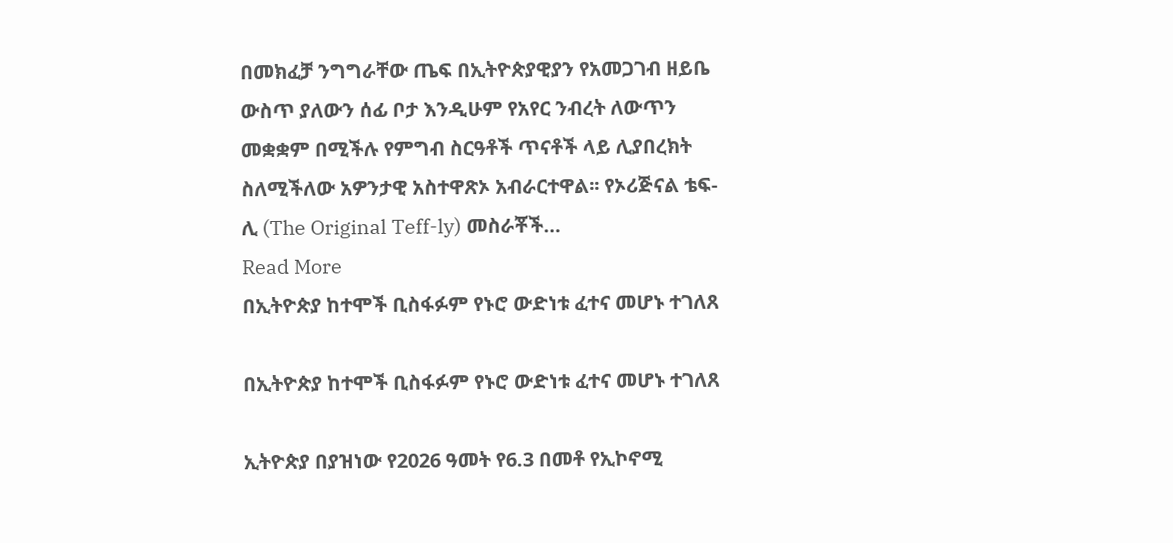በመክፈቻ ንግግራቸው ጤፍ በኢትዮጵያዊያን የአመጋገብ ዘይቤ ውስጥ ያለውን ሰፊ ቦታ እንዲሁም የአየር ንብረት ለውጥን መቋቋም በሚችሉ የምግብ ስርዓቶች ጥናቶች ላይ ሊያበረክት ስለሚችለው አዎንታዊ አስተዋጽኦ አብራርተዋል፡፡ የኦሪጅናል ቴፍ-ሊ (The Original Teff-ly) መስራቾች…
Read More
በኢትዮጵያ ከተሞች ቢስፋፉም የኑሮ ውድነቱ ፈተና መሆኑ ተገለጸ

በኢትዮጵያ ከተሞች ቢስፋፉም የኑሮ ውድነቱ ፈተና መሆኑ ተገለጸ

ኢትዮጵያ በያዝነው የ2026 ዓመት የ6.3 በመቶ የኢኮኖሚ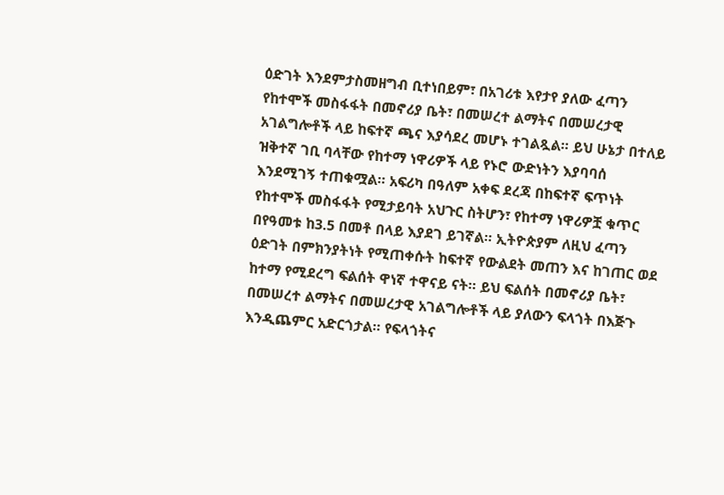ዕድገት እንደምታስመዘግብ ቢተነበይም፣ በአገሪቱ እየታየ ያለው ፈጣን የከተሞች መስፋፋት በመኖሪያ ቤት፣ በመሠረተ ልማትና በመሠረታዊ አገልግሎቶች ላይ ከፍተኛ ጫና እያሳደረ መሆኑ ተገልጿል። ይህ ሁኔታ በተለይ ዝቅተኛ ገቢ ባላቸው የከተማ ነዋሪዎች ላይ የኑሮ ውድነትን እያባባሰ እንደሚገኝ ተጠቁሟል። አፍሪካ በዓለም አቀፍ ደረጃ በከፍተኛ ፍጥነት የከተሞች መስፋፋት የሚታይባት አህጉር ስትሆን፣ የከተማ ነዋሪዎቿ ቁጥር በየዓመቱ ከ3.5 በመቶ በላይ እያደገ ይገኛል። ኢትዮጵያም ለዚህ ፈጣን ዕድገት በምክንያትነት የሚጠቀሱት ከፍተኛ የውልደት መጠን እና ከገጠር ወደ ከተማ የሚደረግ ፍልሰት ዋነኛ ተዋናይ ናት። ይህ ፍልሰት በመኖሪያ ቤት፣ በመሠረተ ልማትና በመሠረታዊ አገልግሎቶች ላይ ያለውን ፍላጎት በእጅጉ እንዲጨምር አድርጎታል። የፍላጎትና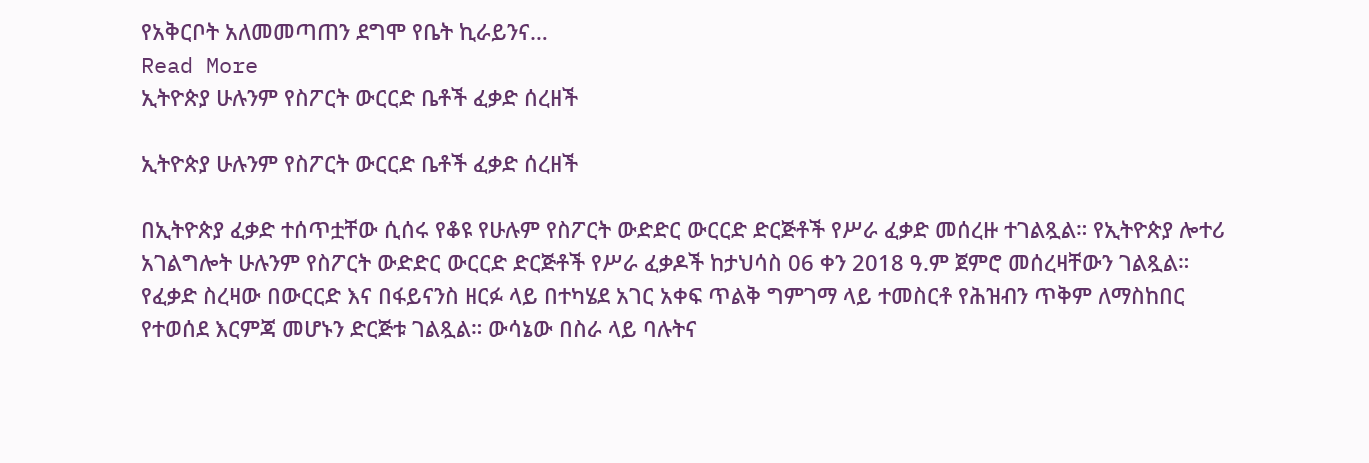የአቅርቦት አለመመጣጠን ደግሞ የቤት ኪራይንና…
Read More
ኢትዮጵያ ሁሉንም የስፖርት ውርርድ ቤቶች ፈቃድ ሰረዘች

ኢትዮጵያ ሁሉንም የስፖርት ውርርድ ቤቶች ፈቃድ ሰረዘች

በኢትዮጵያ ፈቃድ ተሰጥቷቸው ሲሰሩ የቆዩ የሁሉም የስፖርት ውድድር ውርርድ ድርጅቶች የሥራ ፈቃድ መሰረዙ ተገልጿል። የኢትዮጵያ ሎተሪ አገልግሎት ሁሉንም የስፖርት ውድድር ውርርድ ድርጅቶች የሥራ ፈቃዶች ከታህሳስ 06 ቀን 2018 ዓ.ም ጀምሮ መሰረዛቸውን ገልጿል። የፈቃድ ስረዛው በውርርድ እና በፋይናንስ ዘርፉ ላይ በተካሄደ አገር አቀፍ ጥልቅ ግምገማ ላይ ተመስርቶ የሕዝብን ጥቅም ለማስከበር የተወሰደ እርምጃ መሆኑን ድርጅቱ ገልጿል። ውሳኔው በስራ ላይ ባሉትና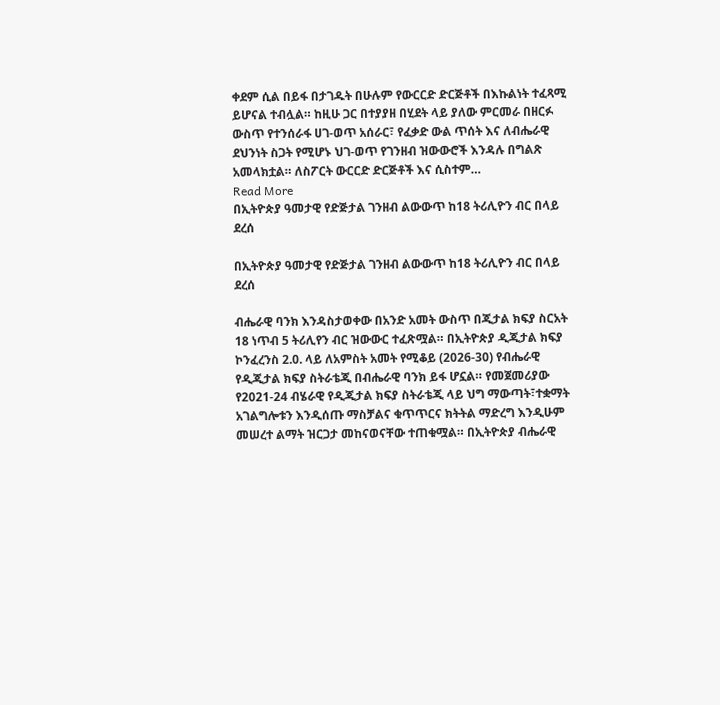ቀደም ሲል በይፋ በታገዱት በሁሉም የውርርድ ድርጅቶች በእኩልነት ተፈጻሚ ይሆናል ተብሏል። ከዚሁ ጋር በተያያዘ በሂደት ላይ ያለው ምርመራ በዘርፉ ውስጥ የተንሰራፋ ሀገ-ወጥ አሰራር፣ የፈቃድ ውል ጥሰት እና ለብሔራዊ ደህንነት ስጋት የሚሆኑ ህገ-ወጥ የገንዘብ ዝውውሮች እንዳሉ በግልጽ አመላክቷል። ለስፖርት ውርርድ ድርጅቶች እና ሲስተም…
Read More
በኢትዮጵያ ዓመታዊ የድጅታል ገንዘብ ልውውጥ ከ18 ትሪሊዮን ብር በላይ ደረሰ

በኢትዮጵያ ዓመታዊ የድጅታል ገንዘብ ልውውጥ ከ18 ትሪሊዮን ብር በላይ ደረሰ

ብሔራዊ ባንክ እንዳስታወቀው በአንድ አመት ውስጥ በጂታል ክፍያ ስርአት 18 ነጥብ 5 ትሪሊየን ብር ዝውውር ተፈጽሟል። በኢትዮጵያ ዲጂታል ክፍያ ኮንፈረንስ 2.0. ላይ ለአምስት አመት የሚቆይ (2026-30) የብሔራዊ የዲጂታል ክፍያ ስትራቴጂ በብሔራዊ ባንክ ይፋ ሆኗል። የመጀመሪያው የ2021-24 ብሄራዊ የዲጂታል ክፍያ ስትራቴጂ ላይ ህግ ማውጣት፣ተቋማት አገልግሎቱን እንዲሰጡ ማስቻልና ቁጥጥርና ክትትል ማድረግ እንዲሁም መሠረተ ልማት ዝርጋታ መከናወናቸው ተጠቁሟል። በኢትዮጵያ ብሔራዊ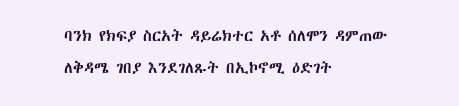ባንክ የክፍያ ስርአት ዳይሬክተር አቶ ሰለሞን ዳምጠው ለቅዳሜ ገበያ እንደገለጹት በኢኮኖሚ ዕድገት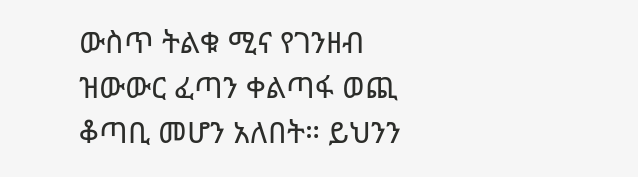ውስጥ ትልቁ ሚና የገንዘብ ዝውውር ፈጣን ቀልጣፋ ወጪ ቆጣቢ መሆን አለበት። ይህንን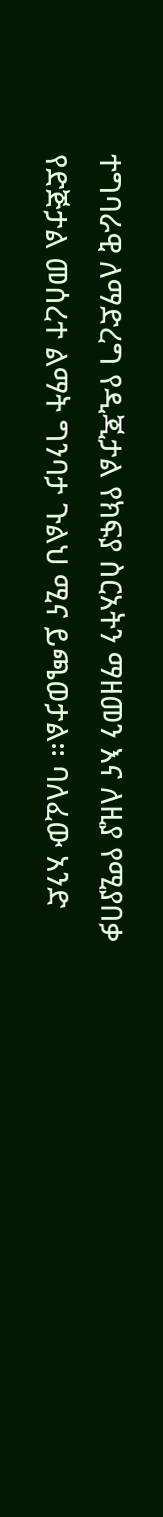ተግባራዊ ለማድረግ የዲጂታል የክፍያ ስርአትን ማዘመን እና ለዚያ የሚያበቃ የድጅታል መሰረተ ልማት ግንባታ ጉልህ ሚና ይጫወታል። ባለፈው አንድ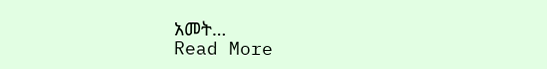አመት…
Read More